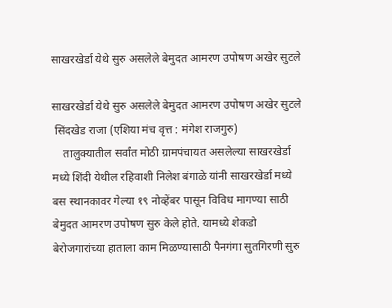साखरखेर्डा येथे सुरु असलेले बेमुदत आमरण उपोषण अखेर सुटले

साखरखेर्डा येथे सुरु असलेले बेमुदत आमरण उपोषण अखेर सुटले
 सिंदखेड राजा (एशिया मंच वृत्त : मंगेश राजगुरु)
    तालुक्यातील सर्वांत मोठी ग्रामपंचायत असलेल्या साखरखेर्डा मध्ये शिंदी येथील रहिवाशी निलेश बंगाळे यांनी साखरखेर्डा मध्ये बस स्थानकावर गेल्या १९ नोव्हेंबर पासून विविध मागण्या साठी बेमुदत आमरण उपोषण सुरु केले होते. यामध्ये शेकडो बेरोजगारांच्या हाताला काम मिळण्यासाठी पैनगंगा सुतगिरणी सुरु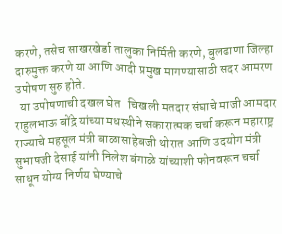करणे, तसेच साखरखेर्डा तालुका निर्मिती करणे, बुलढाणा जिल्हा दारुमुक्त करणे या आणि आदी प्रमुख मागण्यासाठी सदर आमरण उपोषण सुरु होते.
  या उपोषणाची दखल घेत   चिखली मतदार संघाचे माजी आमदार राहुलभाऊ बोंद्रे यांच्या मधस्थीने सकारात्मक चर्चा करून महाराष्ट्र राज्याचे महसूल मंत्री बाळासाहेबजी थोरात आणि उदयोग मंत्री सुभाषजी देसाई यांनी निलेश बंगाळे यांच्याशी फोनवरून चर्चा साधून योग्य निर्णय घेण्याचे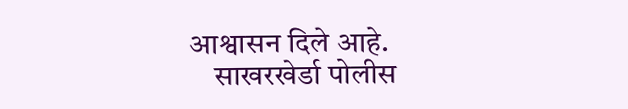आश्वासन दिले आहे.
    साखरखेर्डा पोलीस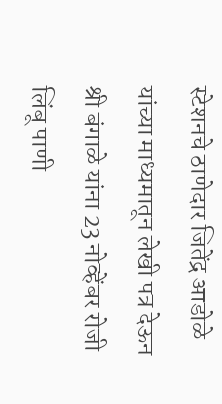स्टेशनचे ठाणेदार जितेंद्र आडोळे यांच्या माध्यमातून लेखी पत्र देऊन श्री बंगाळे यांना 23 नोव्हेंबर रोजी लिंबू पाणी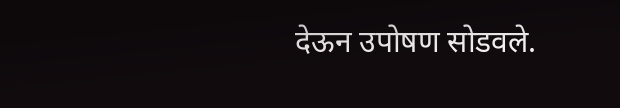देऊन उपोषण सोडवले.